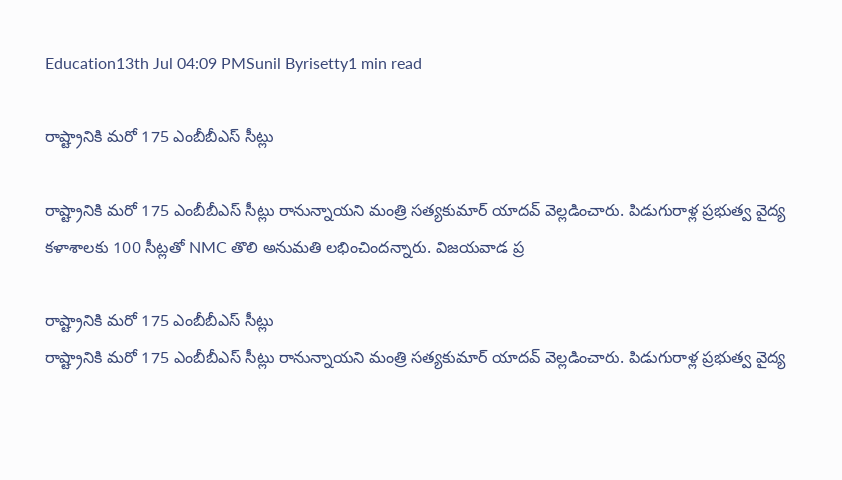Education13th Jul 04:09 PMSunil Byrisetty1 min read

రాష్ట్రానికి మరో 175 ఎంబీబీఎస్ సీట్లు

రాష్ట్రానికి మరో 175 ఎంబీబీఎస్ సీట్లు రానున్నాయని మంత్రి సత్యకుమార్ యాదవ్ వెల్లడించారు. పిడుగురాళ్ల ప్రభుత్వ వైద్య కళాశాలకు 100 సీట్ల‌తో NMC తొలి అనుమతి లభించిందన్నారు. విజయవాడ ప్ర

రాష్ట్రానికి మరో 175 ఎంబీబీఎస్ సీట్లు
రాష్ట్రానికి మరో 175 ఎంబీబీఎస్ సీట్లు రానున్నాయని మంత్రి సత్యకుమార్ యాదవ్ వెల్లడించారు. పిడుగురాళ్ల ప్రభుత్వ వైద్య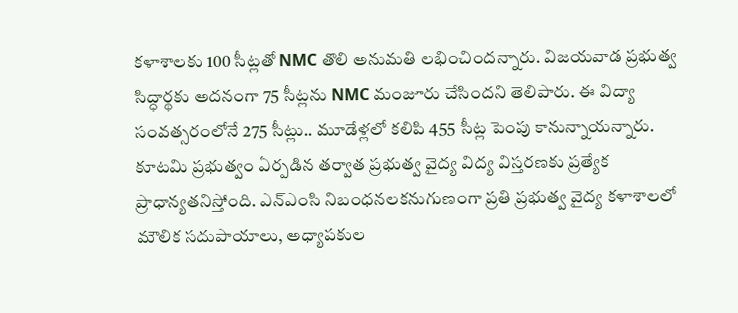కళాశాలకు 100 సీట్ల‌తో NMC తొలి అనుమతి లభించిందన్నారు. విజయవాడ ప్రభుత్వ సిద్ధార్థకు అదనంగా 75 సీట్లను NMC మంజూరు చేసిందని తెలిపారు. ఈ విద్యా సంవత్సరంలోనే 275 సీట్లు.. మూడేళ్లలో కలిపి 455 సీట్ల పెంపు కానున్నాయన్నారు. కూటమి ప్రభుత్వం ఏర్పడిన తర్వాత ప్రభుత్వ వైద్య విద్య విస్తరణకు ప్రత్యేక ప్రాధాన్యత‌నిస్తోంది. ఎన్ఎంసి నిబంధనలకనుగుణంగా ప్రతి ప్రభుత్వ వైద్య కళాశాలలో మౌలిక సదుపాయాలు, అధ్యాపకుల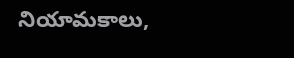నియామకాలు,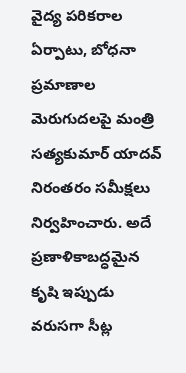వైద్య పరికరాల ఏర్పాటు, బోధనా ప్రమాణాల మెరుగుదలపై మంత్రి సత్యకుమార్ యాదవ్ నిరంతరం సమీక్షలు నిర్వహించారు. అదే ప్రణాళికాబద్ధమైన కృషి ఇప్పుడు వరుసగా సీట్ల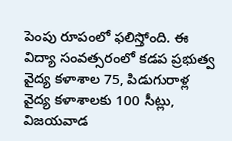పెంపు రూపంలో ఫలిస్తోంది. ఈ విద్యా సంవత్సరంలో కడప ప్రభుత్వ వైద్య కళాశాల 75, పిడుగురాళ్ల వైద్య కళాశాలకు 100 సీట్లు, విజయవాడ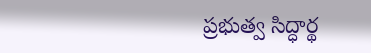ప్రభుత్వ సిద్ధార్థ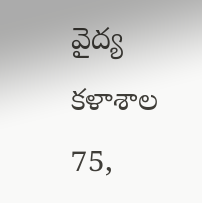వైద్య కళాశాల 75,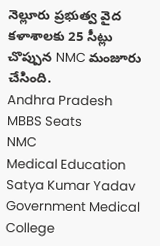నెల్లూరు ప్రభుత్వ వైద కళాశాలకు 25 సీట్లు చొప్పున NMC మంజూరు చేసింది.
Andhra Pradesh
MBBS Seats
NMC
Medical Education
Satya Kumar Yadav
Government Medical College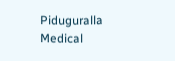Piduguralla Medical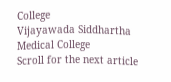College
Vijayawada Siddhartha Medical College
Scroll for the next article